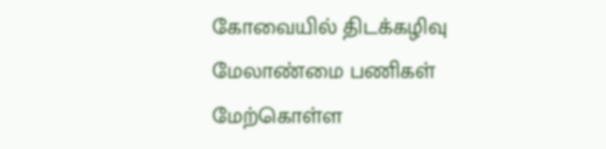கோவையில் திடக்கழிவு மேலாண்மை பணிகள் மேற்கொள்ள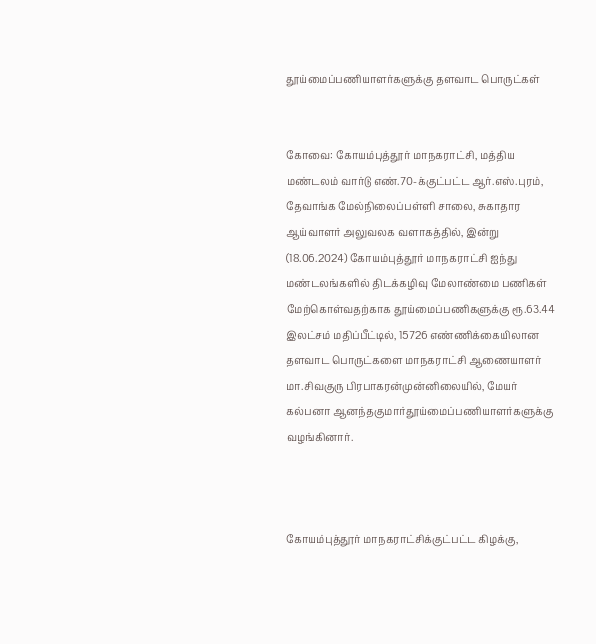தூய்மைப்பணியாளர்களுக்கு தளவாட பொருட்கள்


கோவை: கோயம்புத்தூர் மாநகராட்சி, மத்திய மண்டலம் வார்டு எண்.70-க்குட்பட்ட ஆர்.எஸ்.புரம், தேவாங்க மேல்நிலைப்பள்ளி சாலை, சுகாதார ஆய்வாளர் அலுவலக வளாகத்தில், இன்று (18.06.2024) கோயம்புத்தூர் மாநகராட்சி ஐந்து மண்டலங்களில் திடக்கழிவு மேலாண்மை பணிகள் மேற்கொள்வதற்காக தூய்மைப்பணிகளுக்கு ரூ.63.44 இலட்சம் மதிப்பீட்டில், 15726 எண்ணிக்கையிலான தளவாட பொருட்களை மாநகராட்சி ஆணையாளர் மா.சிவகுரு பிரபாகரன்முன்னிலையில், மேயர் கல்பனா ஆனந்தகுமார்தூய்மைப்பணியாளர்களுக்கு வழங்கினார்.



கோயம்புத்தூர் மாநகராட்சிக்குட்பட்ட கிழக்கு,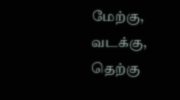மேற்கு, வடக்கு, தெற்கு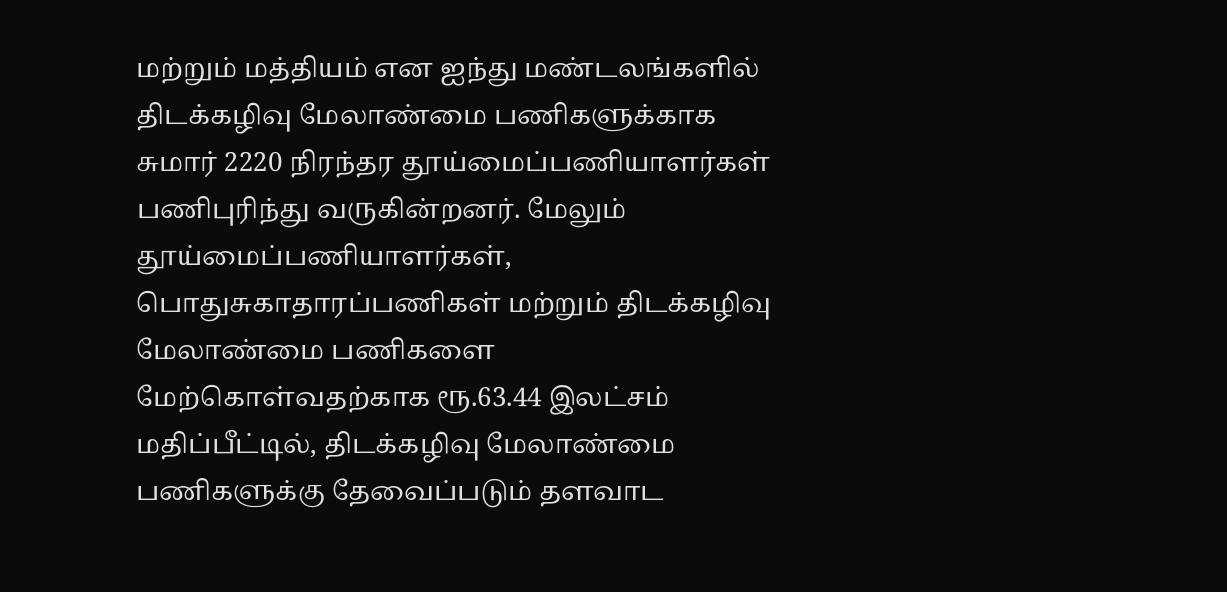மற்றும் மத்தியம் என ஐந்து மண்டலங்களில் திடக்கழிவு மேலாண்மை பணிகளுக்காக சுமார் 2220 நிரந்தர தூய்மைப்பணியாளர்கள் பணிபுரிந்து வருகின்றனர். மேலும் தூய்மைப்பணியாளர்கள், பொதுசுகாதாரப்பணிகள் மற்றும் திடக்கழிவு மேலாண்மை பணிகளை மேற்கொள்வதற்காக ரூ.63.44 இலட்சம் மதிப்பீட்டில், திடக்கழிவு மேலாண்மை பணிகளுக்கு தேவைப்படும் தளவாட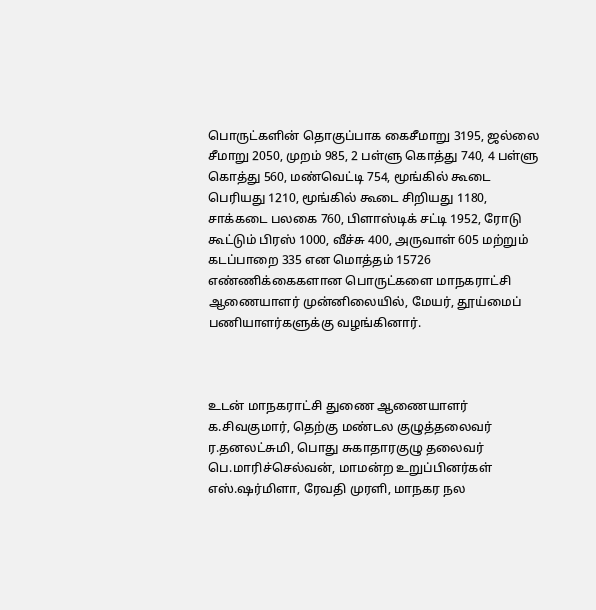பொருட்களின் தொகுப்பாக கைசீமாறு 3195, ஜல்லை சீமாறு 2050, முறம் 985, 2 பள்ளு கொத்து 740, 4 பள்ளு கொத்து 560, மண்வெட்டி 754, மூங்கில் கூடை பெரியது 1210, மூங்கில் கூடை சிறியது 1180, சாக்கடை பலகை 760, பிளாஸ்டிக் சட்டி 1952, ரோடு கூட்டும் பிரஸ் 1000, வீச்சு 400, அருவாள் 605 மற்றும் கடப்பாறை 335 என மொத்தம் 15726 எண்ணிக்கைகளான பொருட்களை மாநகராட்சி ஆணையாளர் முன்னிலையில், மேயர், தூய்மைப் பணியாளர்களுக்கு வழங்கினார்.



உடன் மாநகராட்சி துணை ஆணையாளர் க.சிவகுமார், தெற்கு மண்டல குழுத்தலைவர் ர.தனலட்சுமி, பொது சுகாதாரகுழு தலைவர் பெ.மாரிச்செல்வன், மாமன்ற உறுப்பினர்கள் எஸ்.ஷர்மிளா, ரேவதி முரளி, மாநகர நல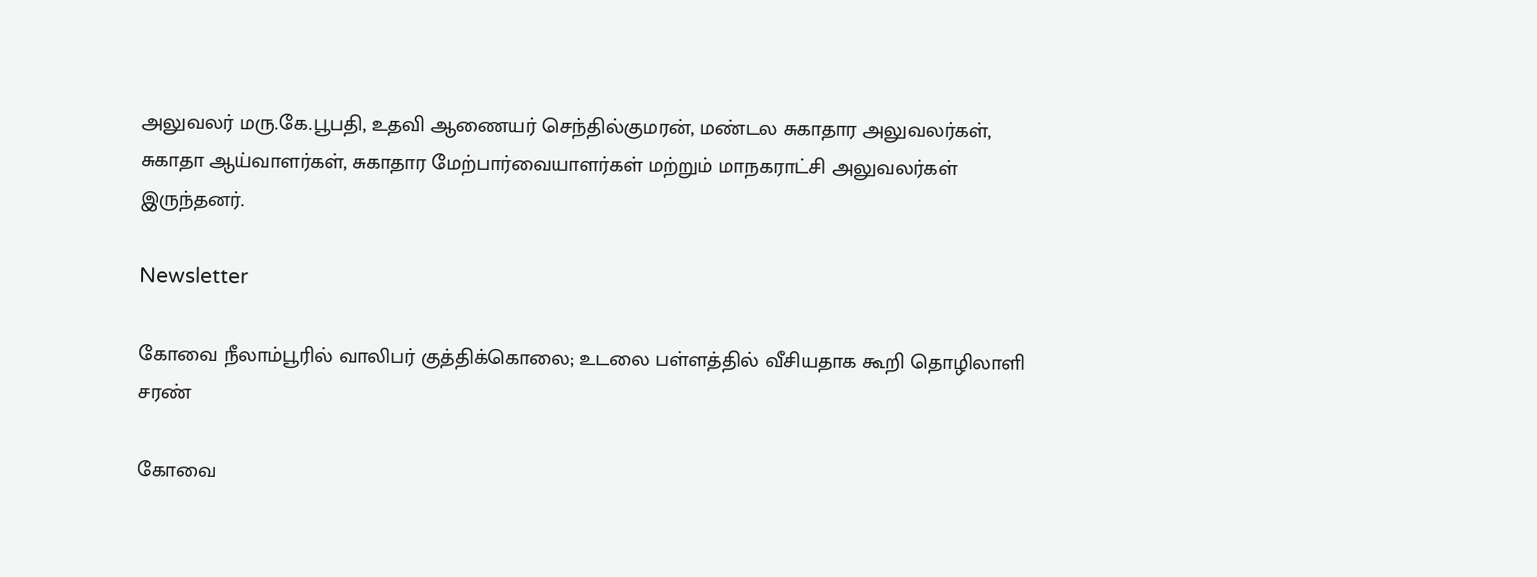அலுவலர் மரு.கே.பூபதி, உதவி ஆணையர் செந்தில்குமரன், மண்டல சுகாதார அலுவலர்கள், சுகாதா ஆய்வாளர்கள், சுகாதார மேற்பார்வையாளர்கள் மற்றும் மாநகராட்சி அலுவலர்கள் இருந்தனர்.

Newsletter

கோவை நீலாம்பூரில் வாலிபர் குத்திக்கொலை; உடலை பள்ளத்தில் வீசியதாக கூறி தொழிலாளி சரண்

கோவை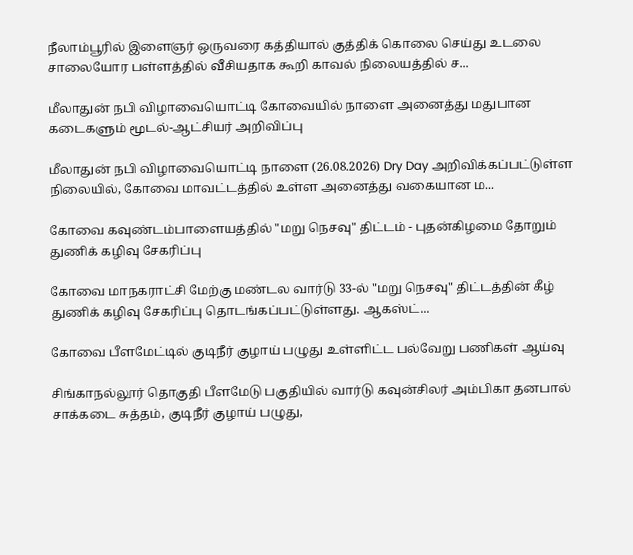நீலாம்பூரில் இளைஞர் ஒருவரை கத்தியால் குத்திக் கொலை செய்து உடலை சாலையோர பள்ளத்தில் வீசியதாக கூறி காவல் நிலையத்தில் ச...

மீலாதுன் நபி விழாவையொட்டி கோவையில் நாளை அனைத்து மதுபான கடைகளும் மூடல்-ஆட்சியர் அறிவிப்பு

மீலாதுன் நபி விழாவையொட்டி நாளை (26.08.2026) Dry Day அறிவிக்கப்பட்டுள்ள நிலையில், கோவை மாவட்டத்தில் உள்ள அனைத்து வகையான ம...

கோவை கவுண்டம்பாளையத்தில் "மறு நெசவு" திட்டம் - புதன்கிழமை தோறும் துணிக் கழிவு சேகரிப்பு

கோவை மாநகராட்சி மேற்கு மண்டல வார்டு 33-ல் "மறு நெசவு" திட்டத்தின் கீழ் துணிக் கழிவு சேகரிப்பு தொடங்கப்பட்டுள்ளது. ஆகஸ்ட்...

கோவை பீளமேட்டில் குடிநீர் குழாய் பழுது உள்ளிட்ட பல்வேறு பணிகள் ஆய்வு

சிங்காநல்லூர் தொகுதி பீளமேடு பகுதியில் வார்டு கவுன்சிலர் அம்பிகா தனபால் சாக்கடை சுத்தம், குடிநீர் குழாய் பழுது,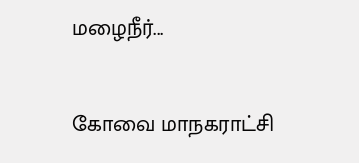மழைநீர்...

கோவை மாநகராட்சி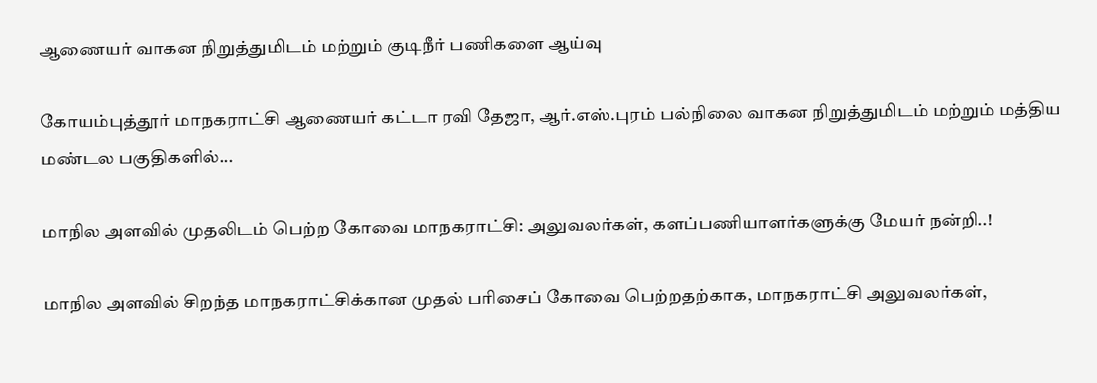ஆணையர் வாகன நிறுத்துமிடம் மற்றும் குடிநீர் பணிகளை ஆய்வு

கோயம்புத்தூர் மாநகராட்சி ஆணையர் கட்டா ரவி தேஜா, ஆர்.எஸ்.புரம் பல்நிலை வாகன நிறுத்துமிடம் மற்றும் மத்திய மண்டல பகுதிகளில்...

மாநில அளவில் முதலிடம் பெற்ற கோவை மாநகராட்சி: அலுவலர்கள், களப்பணியாளர்களுக்கு மேயர் நன்றி..!

மாநில அளவில் சிறந்த மாநகராட்சிக்கான முதல் பரிசைப் கோவை பெற்றதற்காக, மாநகராட்சி அலுவலர்கள்,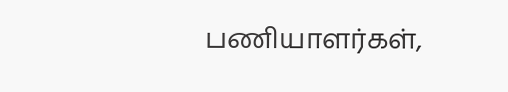பணியாளர்கள்,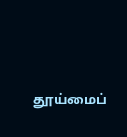தூய்மைப்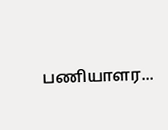பணியாளர...